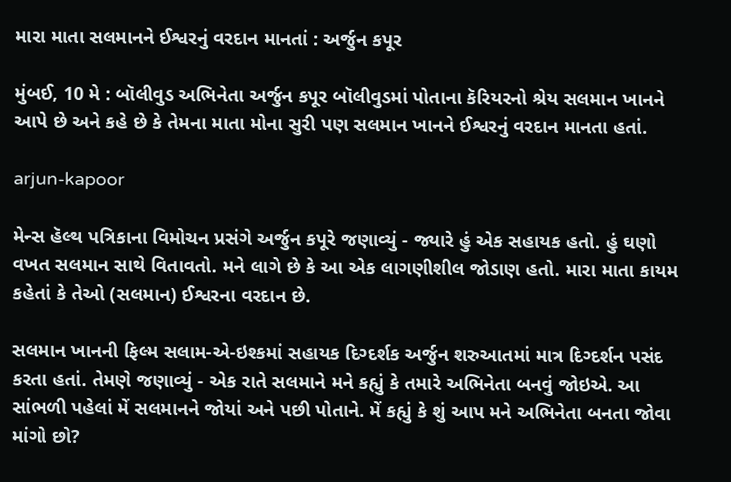મારા માતા સલમાનને ઈશ્વરનું વરદાન માનતાં : અર્જુન કપૂર

મુંબઈ, 10 મે : બૉલીવુડ અભિનેતા અર્જુન કપૂર બૉલીવુડમાં પોતાના કૅરિયરનો શ્રેય સલમાન ખાનને આપે છે અને કહે છે કે તેમના માતા મોના સુરી પણ સલમાન ખાનને ઈશ્વરનું વરદાન માનતા હતાં.

arjun-kapoor

મેન્સ હૅલ્થ પત્રિકાના વિમોચન પ્રસંગે અર્જુન કપૂરે જણાવ્યું - જ્યારે હું એક સહાયક હતો. હું ઘણો વખત સલમાન સાથે વિતાવતો. મને લાગે છે કે આ એક લાગણીશીલ જોડાણ હતો. મારા માતા કાયમ કહેતાં કે તેઓ (સલમાન) ઈશ્વરના વરદાન છે.

સલમાન ખાનની ફિલ્મ સલામ-એ-ઇશ્કમાં સહાયક દિગ્દર્શક અર્જુન શરુઆતમાં માત્ર દિગ્દર્શન પસંદ કરતા હતાં. તેમણે જણાવ્યું - એક રાતે સલમાને મને કહ્યું કે તમારે અભિનેતા બનવું જોઇએ. આ સાંભળી પહેલાં મેં સલમાનને જોયાં અને પછી પોતાને. મેં કહ્યું કે શું આપ મને અભિનેતા બનતા જોવા માંગો છો?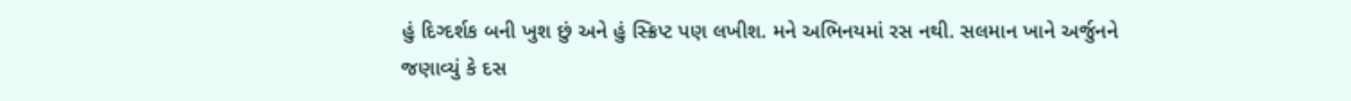હું દિગ્દર્શક બની ખુશ છું અને હું સ્ક્રિપ્ટ પણ લખીશ. મને અભિનયમાં રસ નથી. સલમાન ખાને અર્જુનને જણાવ્યું કે દસ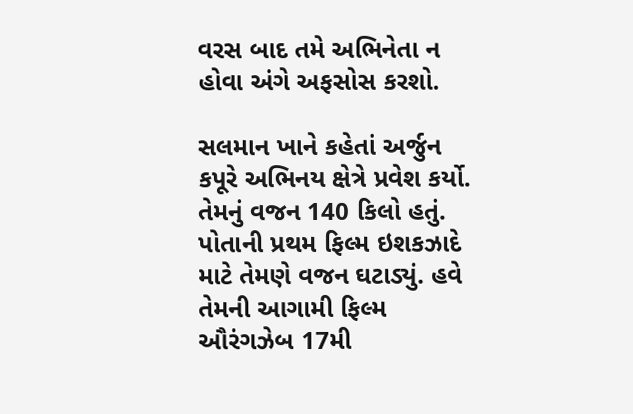વરસ બાદ તમે અભિનેતા ન હોવા અંગે અફસોસ કરશો.

સલમાન ખાને કહેતાં અર્જુન કપૂરે અભિનય ક્ષેત્રે પ્રવેશ કર્યો. તેમનું વજન 140 કિલો હતું. પોતાની પ્રથમ ફિલ્મ ઇશકઝાદે માટે તેમણે વજન ઘટાડ્યું. હવે તેમની આગામી ફિલ્મ ઔરંગઝેબ 17મી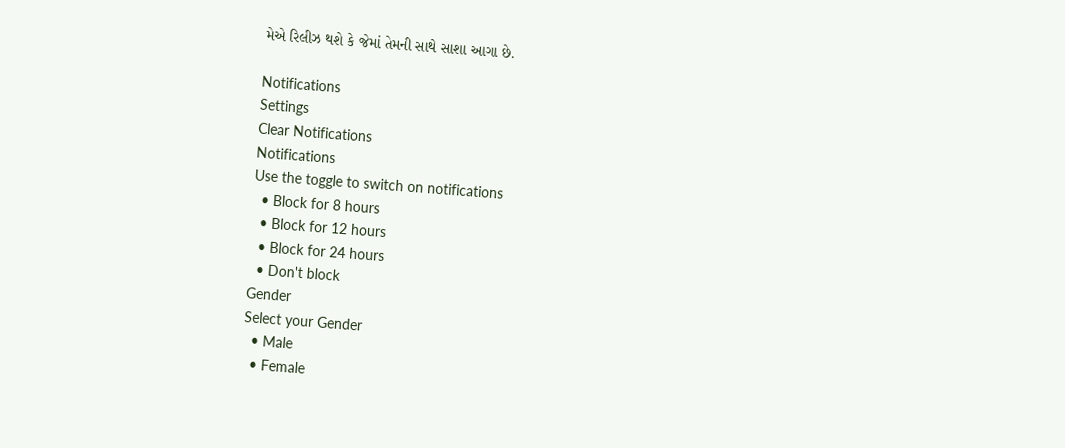મેએ રિલીઝ થશે કે જેમાં તેમની સાથે સાશા આગા છે.

Notifications
Settings
Clear Notifications
Notifications
Use the toggle to switch on notifications
  • Block for 8 hours
  • Block for 12 hours
  • Block for 24 hours
  • Don't block
Gender
Select your Gender
  • Male
  • Female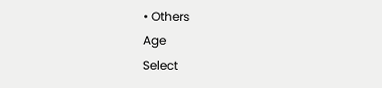• Others
Age
Select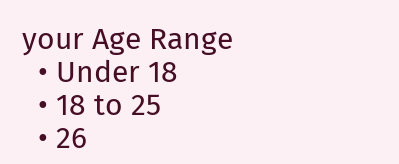your Age Range
  • Under 18
  • 18 to 25
  • 26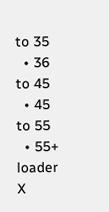to 35
  • 36 to 45
  • 45 to 55
  • 55+
loader
X